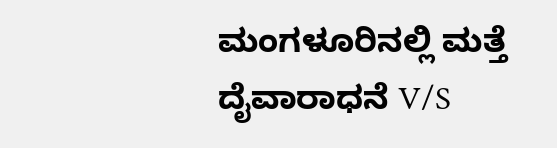ಮಂಗಳೂರಿನಲ್ಲಿ ಮತ್ತೆ ದೈವಾರಾಧನೆ V/S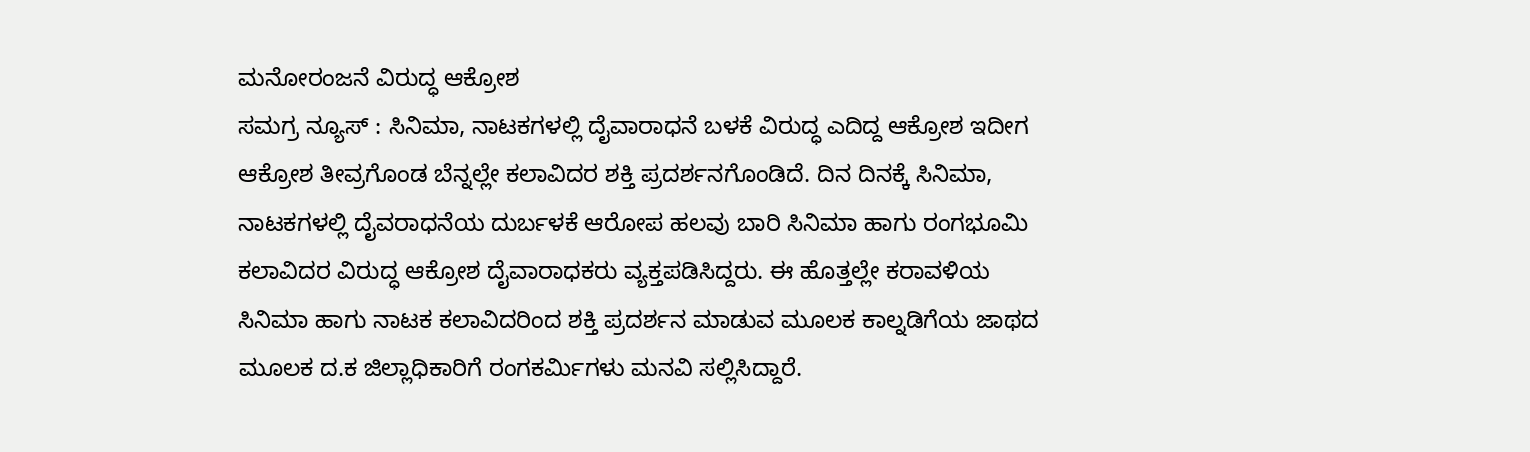ಮನೋರಂಜನೆ ವಿರುದ್ಧ ಆಕ್ರೋಶ
ಸಮಗ್ರ ನ್ಯೂಸ್ : ಸಿನಿಮಾ, ನಾಟಕಗಳಲ್ಲಿ ದೈವಾರಾಧನೆ ಬಳಕೆ ವಿರುದ್ಧ ಎದಿದ್ದ ಆಕ್ರೋಶ ಇದೀಗ ಆಕ್ರೋಶ ತೀವ್ರಗೊಂಡ ಬೆನ್ನಲ್ಲೇ ಕಲಾವಿದರ ಶಕ್ತಿ ಪ್ರದರ್ಶನಗೊಂಡಿದೆ. ದಿನ ದಿನಕ್ಕೆ ಸಿನಿಮಾ, ನಾಟಕಗಳಲ್ಲಿ ದೈವರಾಧನೆಯ ದುರ್ಬಳಕೆ ಆರೋಪ ಹಲವು ಬಾರಿ ಸಿನಿಮಾ ಹಾಗು ರಂಗಭೂಮಿ ಕಲಾವಿದರ ವಿರುದ್ಧ ಆಕ್ರೋಶ ದೈವಾರಾಧಕರು ವ್ಯಕ್ತಪಡಿಸಿದ್ದರು. ಈ ಹೊತ್ತಲ್ಲೇ ಕರಾವಳಿಯ ಸಿನಿಮಾ ಹಾಗು ನಾಟಕ ಕಲಾವಿದರಿಂದ ಶಕ್ತಿ ಪ್ರದರ್ಶನ ಮಾಡುವ ಮೂಲಕ ಕಾಲ್ನಡಿಗೆಯ ಜಾಥದ ಮೂಲಕ ದ.ಕ ಜಿಲ್ಲಾಧಿಕಾರಿಗೆ ರಂಗಕರ್ಮಿಗಳು ಮನವಿ ಸಲ್ಲಿಸಿದ್ದಾರೆ.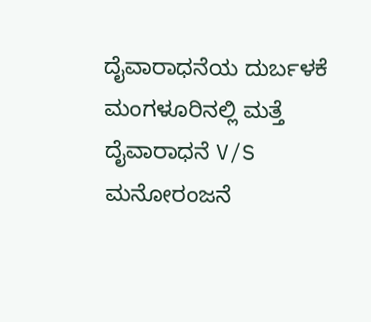ದೈವಾರಾಧನೆಯ ದುರ್ಬಳಕೆ
ಮಂಗಳೂರಿನಲ್ಲಿ ಮತ್ತೆ ದೈವಾರಾಧನೆ V/S ಮನೋರಂಜನೆ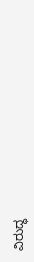ವಿರುದ್ಧ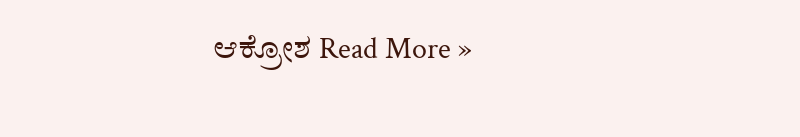ಆಕ್ರೋಶ Read More »